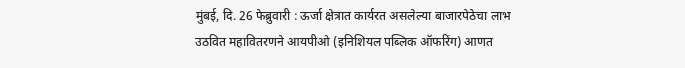मुंबई, दि. 26 फेब्रुवारी : ऊर्जा क्षेत्रात कार्यरत असलेल्या बाजारपेठेचा लाभ उठवित महावितरणने आयपीओ (इनिशियल पब्लिक ऑफरिंग) आणत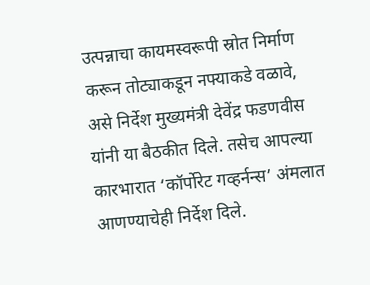उत्पन्नाचा कायमस्वरूपी स्रोत निर्माण करून तोट्याकडून नफ्याकडे वळावे, असे निर्देश मुख्यमंत्री देवेंद्र फडणवीस यांनी या बैठकीत दिले. तसेच आपल्या कारभारात ‘कॉर्पोरेट गव्हर्नन्स’ अंमलात आणण्याचेही निर्देश दिले.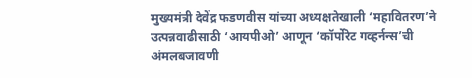मुख्यमंत्री देवेंद्र फडणवीस यांच्या अध्यक्षतेखाली ‘महावितरण’ने उत्पन्नवाढीसाठी ‘आयपीओ’ आणून ‘कॉर्पोरेट गव्हर्नन्स’ची अंमलबजावणी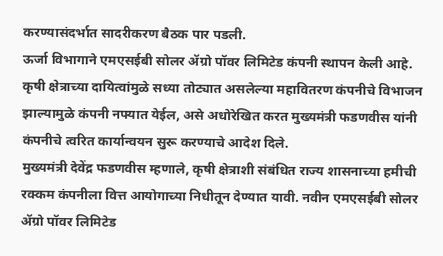करण्यासंदर्भात सादरीकरण बैठक पार पडली.
ऊर्जा विभागाने एमएसईबी सोलर ॲग्रो पॉवर लिमिटेड कंपनी स्थापन केली आहे. कृषी क्षेत्राच्या दायित्वांमुळे सध्या तोट्यात असलेल्या महावितरण कंपनीचे विभाजन झाल्यामुळे कंपनी नफ्यात येईल, असे अधोरेखित करत मुख्यमंत्री फडणवीस यांनी कंपनीचे त्वरित कार्यान्वयन सुरू करण्याचे आदेश दिले.
मुख्यमंत्री देवेंद्र फडणवीस म्हणाले, कृषी क्षेत्राशी संबंधित राज्य शासनाच्या हमीची रक्कम कंपनीला वित्त आयोगाच्या निधीतून देण्यात यावी. नवीन एमएसईबी सोलर ॲग्रो पॉवर लिमिटेड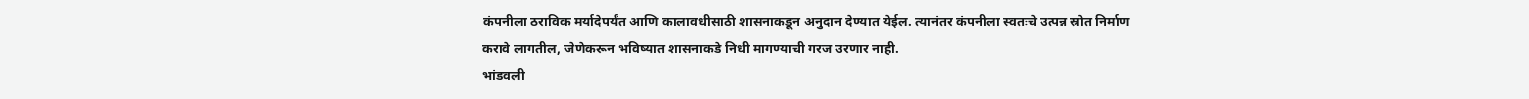कंपनीला ठराविक मर्यादेपर्यंत आणि कालावधीसाठी शासनाकडून अनुदान देण्यात येईल. त्यानंतर कंपनीला स्वतःचे उत्पन्न स्रोत निर्माण करावे लागतील, जेणेकरून भविष्यात शासनाकडे निधी मागण्याची गरज उरणार नाही.
भांडवली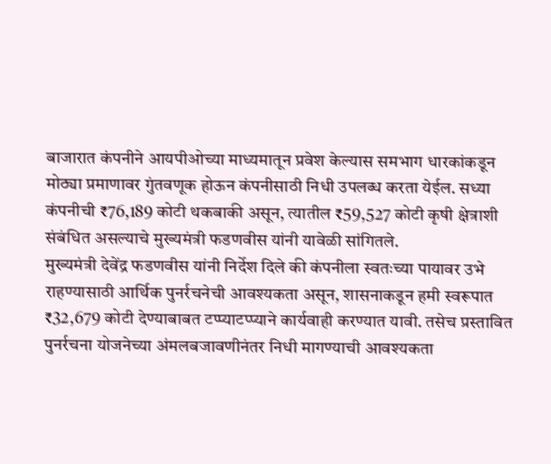बाजारात कंपनीने आयपीओच्या माध्यमातून प्रवेश केल्यास समभाग धारकांकडून मोठ्या प्रमाणावर गुंतवणूक होऊन कंपनीसाठी निधी उपलब्ध करता येईल. सध्या कंपनीची ₹76,189 कोटी थकबाकी असून, त्यातील ₹59,527 कोटी कृषी क्षेत्राशी संबंधित असल्याचे मुख्यमंत्री फडणवीस यांनी यावेळी सांगितले.
मुख्यमंत्री देवेंद्र फडणवीस यांनी निर्देश दिले की कंपनीला स्वतःच्या पायावर उभे राहण्यासाठी आर्थिक पुनर्रचनेची आवश्यकता असून, शासनाकडून हमी स्वरूपात ₹32,679 कोटी देण्याबाबत टप्प्याटप्प्याने कार्यवाही करण्यात यावी. तसेच प्रस्तावित पुनर्रचना योजनेच्या अंमलबजावणीनंतर निधी मागण्याची आवश्यकता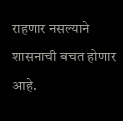राहणार नसल्याने शासनाची बचत होणार आहे.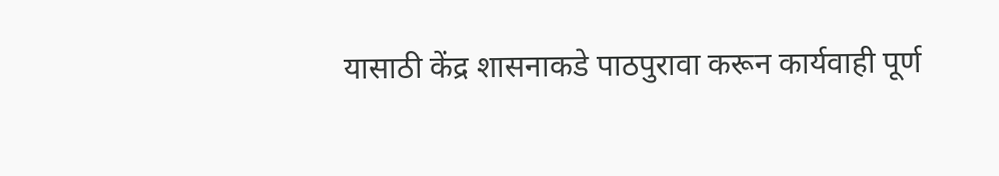यासाठी केंद्र शासनाकडे पाठपुरावा करून कार्यवाही पूर्ण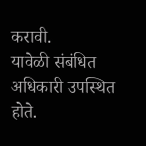करावी.
यावेळी संबंधित अधिकारी उपस्थित होते.